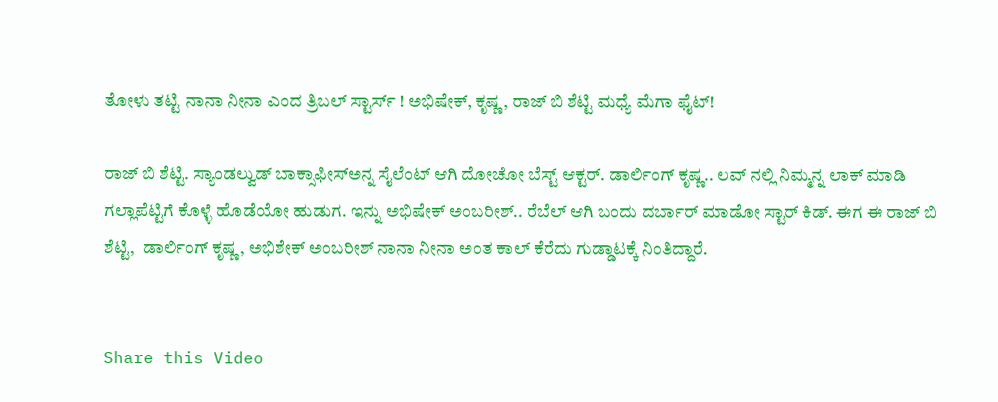ತೋಳು ತಟ್ಟಿ ನಾನಾ ನೀನಾ ಎಂದ ತ್ರಿಬಲ್ ಸ್ಟಾರ್ಸ್ ! ಅಭಿಷೇಕ್, ಕೃಷ್ಣ, ರಾಜ್ ಬಿ ಶೆಟ್ಟಿ ಮಧ್ಯೆ ಮೆಗಾ ಫೈಟ್!

ರಾಜ್ ಬಿ ಶೆಟ್ಟಿ. ಸ್ಯಾಂಡಲ್ವುಡ್ ಬಾಕ್ಸಾಫೀಸ್ಅನ್ನ ಸೈಲೆಂಟ್‌ ಆಗಿ ದೋಚೋ ಬೆಸ್ಟ್ ಆಕ್ಟರ್. ಡಾರ್ಲಿಂಗ್ ಕೃಷ್ಣ.. ಲವ್ ನಲ್ಲಿ ನಿಮ್ಮನ್ನ ಲಾಕ್ ಮಾಡಿ ಗಲ್ಲಾಪೆಟ್ಟಿಗೆ ಕೊಳ್ಳೆ ಹೊಡೆಯೋ ಹುಡುಗ. ಇನ್ನು ಅಭಿಷೇಕ್ ಅಂಬರೀಶ್.. ರೆಬೆಲ್ ಆಗಿ ಬಂದು ದರ್ಬಾರ್ ಮಾಡೋ ಸ್ಟಾರ್ ಕಿಡ್. ಈಗ ಈ ರಾಜ್ ಬಿ ಶೆಟ್ಟಿ,  ಡಾರ್ಲಿಂಗ್ ಕೃಷ್ಣ, ಅಭಿಶೇಕ್ ಅಂಬರೀಶ್ ನಾನಾ ನೀನಾ ಅಂತ ಕಾಲ್ ಕೆರೆದು ಗುಡ್ಡಾಟಕ್ಕೆ ನಿಂತಿದ್ದಾರೆ.


Share this Video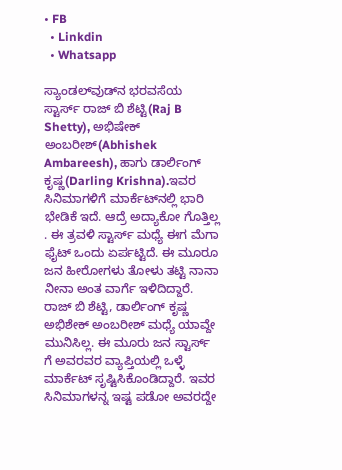• FB
  • Linkdin
  • Whatsapp

ಸ್ಯಾಂಡಲ್‌ವುಡ್‌ನ ಭರವಸೆಯ ಸ್ಟಾರ್ಸ್ ರಾಜ್ ಬಿ ಶೆಟ್ಟಿ(Raj B Shetty), ಅಭಿಷೇಕ್ ಅಂಬರೀಶ್(Abhishek Ambareesh), ಹಾಗು ಡಾರ್ಲಿಂಗ್ ಕೃಷ್ಣ(Darling Krishna).ಇವರ ಸಿನಿಮಾಗಳಿಗೆ ಮಾರ್ಕೆಟ್‌ನಲ್ಲಿ ಭಾರಿ ಭೇಡಿಕೆ ಇದೆ. ಆದ್ರೆ ಅದ್ಯಾಕೋ ಗೊತ್ತಿಲ್ಲ . ಈ ತ್ರವಳಿ ಸ್ಟಾರ್ಸ್ ಮಧ್ಯೆ ಈಗ ಮೆಗಾ ಫೈಟ್ ಒಂದು ಏರ್ಪಟ್ಟಿದೆ. ಈ ಮೂರೂ ಜನ ಹೀರೋಗಳು ತೋಳು ತಟ್ಟಿ ನಾನಾ ನೀನಾ ಅಂತ ವಾರ್ಗೆ ಇಳಿದಿದ್ದಾರೆ. ರಾಜ್ ಬಿ ಶೆಟ್ಟಿ, ಡಾರ್ಲಿಂಗ್ ಕೃಷ್ಣ ಅಭಿಶೇಕ್ ಅಂಬರೀಶ್ ಮಧ್ಯೆ ಯಾವ್ದೇ ಮುನಿಸಿಲ್ಲ. ಈ ಮೂರು ಜನ ಸ್ಟಾರ್ಸ್ ಗೆ ಅವರವರ ವ್ಯಾಪ್ತಿಯಲ್ಲಿ ಒಳ್ಳೆ ಮಾರ್ಕೆಟ್ ಸೃಷ್ಟಿಸಿಕೊಂಡಿದ್ದಾರೆ. ಇವರ ಸಿನಿಮಾಗಳನ್ನ ಇಷ್ಟ ಪಡೋ ಅವರದ್ದೇ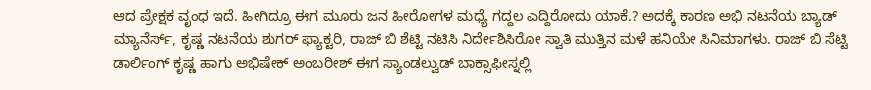ಆದ ಪ್ರೇಕ್ಷಕ ವೃಂಧ ಇದೆ. ಹೀಗಿದ್ರೂ ಈಗ ಮೂರು ಜನ ಹೀರೋಗಳ ಮಧ್ಯೆ ಗದ್ದಲ ಎದ್ದಿರೋದು ಯಾಕೆ.? ಅದಕ್ಕೆ ಕಾರಣ ಅಭಿ ನಟನೆಯ ಬ್ಯಾಡ್ ಮ್ಯಾನೆರ್ಸ್, ಕೃಷ್ಣ ನಟನೆಯ ಶುಗರ್ ಫ್ಯಾಕ್ಟರಿ, ರಾಜ್ ಬಿ ಶೆಟ್ಟಿ ನಟಿಸಿ ನಿರ್ದೇಶಿಸಿರೋ ಸ್ವಾತಿ ಮುತ್ತಿನ ಮಳೆ ಹನಿಯೇ ಸಿನಿಮಾಗಳು. ರಾಜ್ ಬಿ ಸೆಟ್ಟಿ ಡಾರ್ಲಿಂಗ್ ಕೃಷ್ಣ ಹಾಗು ಅಭಿಷೇಕ್ ಅಂಬರೀಶ್ ಈಗ ಸ್ಯಾಂಡಲ್ವುಡ್ ಬಾಕ್ಸಾಫೀಸ್ನಲ್ಲಿ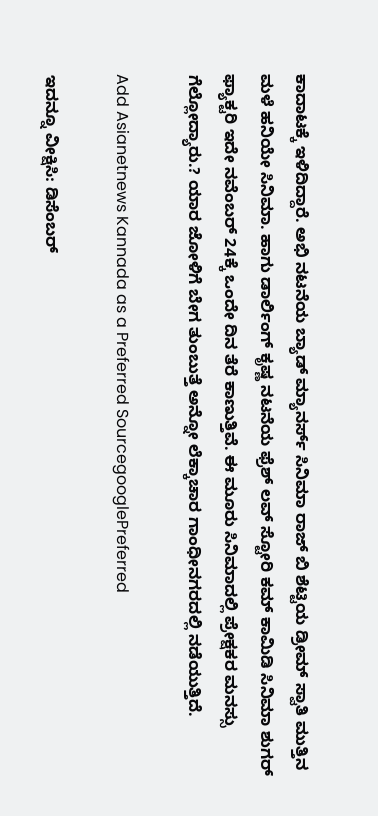ಕಾದಾಟಕ್ಕೆ ಇಳಿದಿದ್ದಾರೆ. ಅಭಿ ನಟನೆಯ ಬ್ಯಾಡ್ ಮ್ಯಾನರ್ಸ್ ಸಿನಿಮಾ ರಾಜ್ ಬಿ ಶೆಟ್ಟಿಯ ಡ್ರೀಮ್ ಸ್ವಾತಿ ಮುತ್ತಿನ ಮಳೆ ಹನಿಯೇ ಸಿನಿಮಾ. ಹಾಗು ಡಾರ್ಲಿಂಗ್ ಕೃಷ್ಣ ನಟನೆಯ ಫ್ರೆಶ್ ಲವ್ ಸ್ಟೋರಿ ಕಮ್ ಕಾಮಿಡಿ ಸಿನಿಮಾ ಶುಗರ್ ಫ್ಯಾಕ್ಟರಿ ಇದೇ ನವೆಂಬರ್ 24ಕ್ಕೆ ಒಂದೇ ದಿನ ತೆರೆ ಕಾಣುತ್ತಿವೆ. ಈ ಮೂರು ಸಿನಿಮಾದಲ್ಲಿ ಪ್ರೇಕ್ಷಕರ ಮನಸ್ಸು ಗೆಲ್ಲೋದ್ಯಾರು.? ಯಾರ ಜೋಳಿಗೆ ಬೇಗ ತುಂಬುತ್ತೆ ಅನ್ನೋ ಲೆಕ್ಕಾಚಾರ ಗಾಂಧೀನಗರದಲ್ಲಿ ನಡೆಯುತ್ತಿದೆ.

Add Asianetnews Kannada as a Preferred SourcegooglePreferred

ಇದನ್ನೂ ವೀಕ್ಷಿಸಿ: ಡಿಸೆಂಬರ್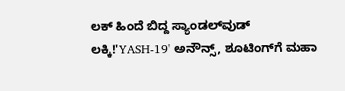ಲಕ್ ಹಿಂದೆ ಬಿದ್ದ ಸ್ಯಾಂಡಲ್‌ವುಡ್‌ ಲಕ್ಕಿ!'YASH-19' ಅನೌನ್ಸ್, ಶೂಟಿಂಗ್‌ಗೆ ಮಹಾ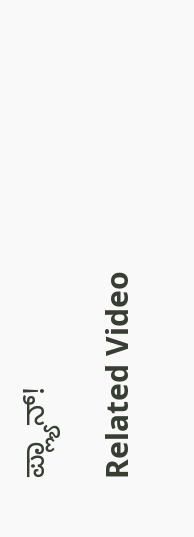ಪ್ಲ್ಯಾನ್!

Related Video